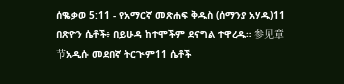ሰቈቃወ 5:11 - የአማርኛ መጽሐፍ ቅዱስ (ሰማንያ አሃዱ)11 በጽዮን ሴቶች፥ በይሁዳ ከተሞችም ደናግል ተዋረዱ። 参见章节አዲሱ መደበኛ ትርጒም11 ሴቶች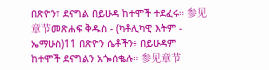በጽዮን፣ ደናግል በይሁዳ ከተሞች ተደፈሩ። 参见章节መጽሐፍ ቅዱስ - (ካቶሊካዊ እትም - ኤማሁስ)11 በጽዮን ሴቶችን፥ በይሁዳም ከተሞች ደናግልን አጐሰቈሉ። 参见章节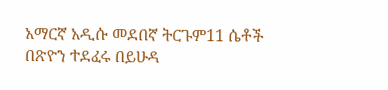አማርኛ አዲሱ መደበኛ ትርጉም11 ሴቶች በጽዮን ተደፈሩ በይሁዳ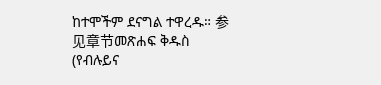ከተሞችም ደናግል ተዋረዱ። 参见章节መጽሐፍ ቅዱስ (የብሉይና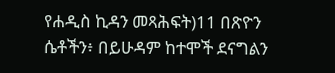የሐዲስ ኪዳን መጻሕፍት)11 በጽዮን ሴቶችን፥ በይሁዳም ከተሞች ደናግልን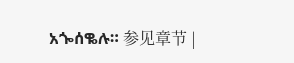አጐሰቈሉ። 参见章节 |